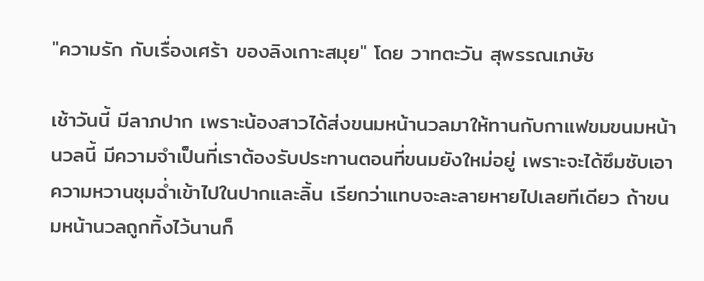"ความรัก กับเรื่องเศร้า ของลิงเกาะสมุย" โดย วาทตะวัน สุพรรณเภษัช

เช้าวันนี้ มีลาภปาก เพราะน้องสาวได้ส่งขนมหน้านวลมาให้ทานกับกาแฟขมขนมหน้านวลนี้ มีความจำเป็นที่เราต้องรับประทานตอนที่ขนมยังใหม่อยู่ เพราะจะได้ซึมซับเอาความหวานชุมฉ่ำเข้าไปในปากและลิ้น เรียกว่าแทบจะละลายหายไปเลยทีเดียว ถ้าขนมหน้านวลถูกทิ้งไว้นานก็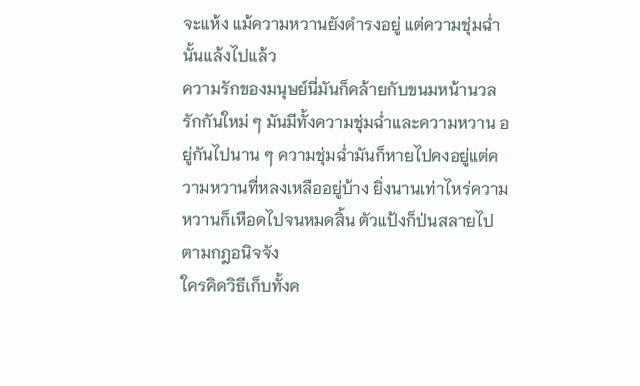จะแห้ง แม้ความหวานยังดำรงอยู่ แต่ความชุ่มฉ่ำนั้นแล้งไปแล้ว
ความรักของมนุษย์นี่มันก็คล้ายกับขนมหน้านวล รักกันใหม่ ๆ มันมีทั้งความชุ่มฉ่ำและความหวาน อยู่กันไปนาน ๆ ความชุ่มฉ่ำมันก็หายไปคงอยู่แต่ความหวานที่หลงเหลืออยู่บ้าง ยิ่งนานเท่าไหร่ความหวานก็เหือดไปจนหมดสิ้น ตัวแป้งก็ป่นสลายไป ตามกฎอนิจจัง
ใครคิดวิธีเก็บทั้งค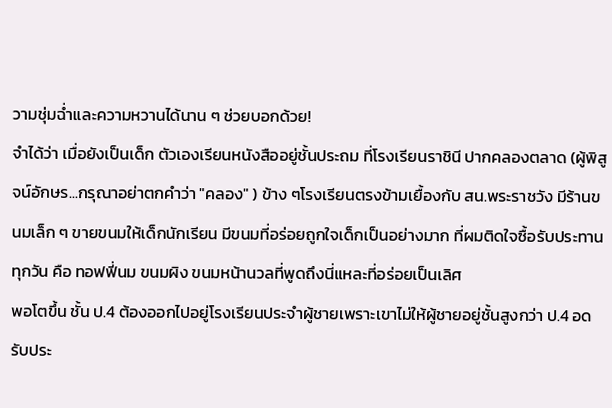วามชุ่มฉ่ำและความหวานได้นาน ๆ ช่วยบอกด้วย!
จำได้ว่า เมื่อยังเป็นเด็ก ตัวเองเรียนหนังสืออยู่ชั้นประถม ที่โรงเรียนราชินี ปากคลองตลาด (ผู้พิสูจน์อักษร...กรุณาอย่าตกคำว่า "คลอง" ) ข้าง ๆโรงเรียนตรงข้ามเยื้องกับ สน.พระราชวัง มีร้านขนมเล็ก ๆ ขายขนมให้เด็กนักเรียน มีขนมที่อร่อยถูกใจเด็กเป็นอย่างมาก ที่ผมติดใจซื้อรับประทานทุกวัน คือ ทอฟฟี่นม ขนมผิง ขนมหน้านวลที่พูดถึงนี่แหละที่อร่อยเป็นเลิศ
พอโตขึ้น ชั้น ป.4 ต้องออกไปอยู่โรงเรียนประจำผู้ชายเพราะเขาไม่ให้ผู้ชายอยู่ชั้นสูงกว่า ป.4 อดรับประ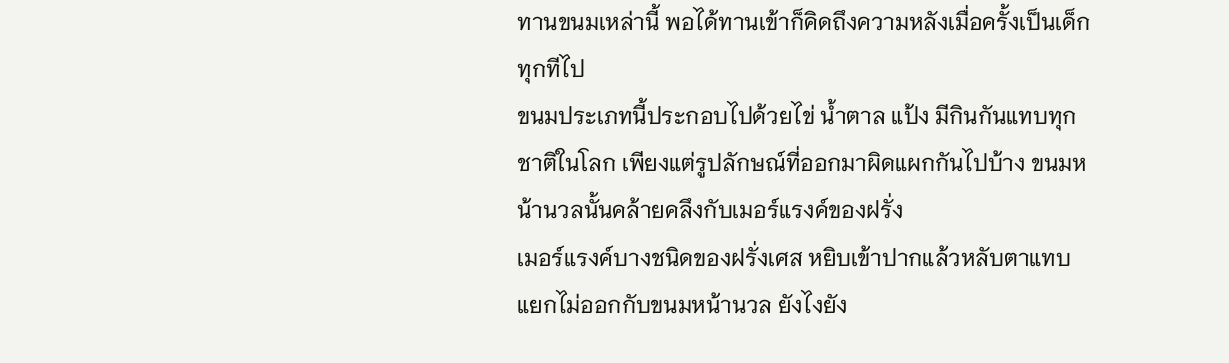ทานขนมเหล่านี้ พอได้ทานเข้าก็คิดถึงความหลังเมื่อครั้งเป็นเด็กทุกทีไป
ขนมประเภทนี้ประกอบไปด้วยไข่ น้ำตาล แป้ง มีกินกันแทบทุกชาติในโลก เพียงแต่รูปลักษณ์ที่ออกมาผิดแผกกันไปบ้าง ขนมหน้านวลนั้นคล้ายคลึงกับเมอร์แรงค์ของฝรั่ง
เมอร์แรงค์บางชนิดของฝรั่งเศส หยิบเข้าปากแล้วหลับตาแทบแยกไม่ออกกับขนมหน้านวล ยังไงยัง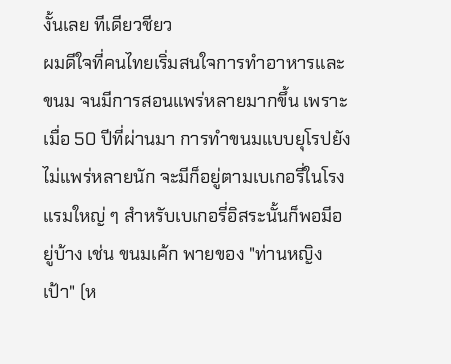งั้นเลย ทีเดียวชียว
ผมดีใจที่คนไทยเริ่มสนใจการทำอาหารและขนม จนมีการสอนแพร่หลายมากขึ้น เพราะเมื่อ 50 ปีที่ผ่านมา การทำขนมแบบยุโรปยังไม่แพร่หลายนัก จะมีก็อยู่ตามเบเกอรี่ในโรงแรมใหญ่ ๆ สำหรับเบเกอรี่อิสระนั้นก็พอมีอยู่บ้าง เช่น ขนมเค้ก พายของ "ท่านหญิงเป้า" (ห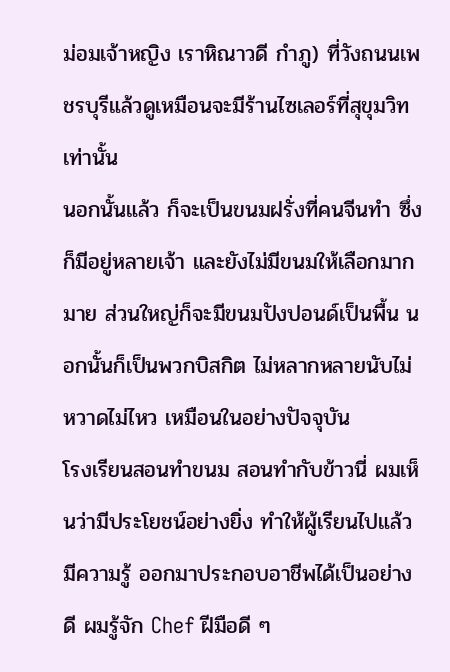ม่อมเจ้าหญิง เราหิณาวดี กำภู) ที่วังถนนเพชรบุรีแล้วดูเหมือนจะมีร้านไซเลอร์ที่สุขุมวิทเท่านั้น
นอกนั้นแล้ว ก็จะเป็นขนมฝรั่งที่คนจีนทำ ซึ่งก็มีอยู่หลายเจ้า และยังไม่มีขนมให้เลือกมากมาย ส่วนใหญ่ก็จะมีขนมปังปอนด์เป็นพื้น นอกนั้นก็เป็นพวกบิสกิต ไม่หลากหลายนับไม่หวาดไม่ไหว เหมือนในอย่างปัจจุบัน
โรงเรียนสอนทำขนม สอนทำกับข้าวนี่ ผมเห็นว่ามีประโยชน์อย่างยิ่ง ทำให้ผู้เรียนไปแล้วมีความรู้ ออกมาประกอบอาชีพได้เป็นอย่างดี ผมรู้จัก Chef ฝีมือดี ๆ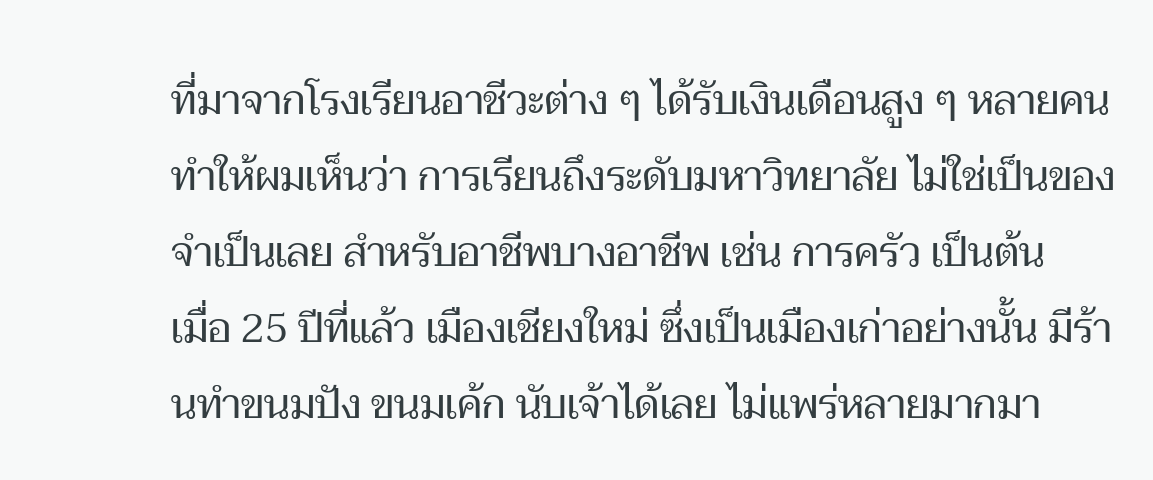ที่มาจากโรงเรียนอาชีวะต่าง ๆ ได้รับเงินเดือนสูง ๆ หลายคน ทำให้ผมเห็นว่า การเรียนถึงระดับมหาวิทยาลัย ไม่ใช่เป็นของจำเป็นเลย สำหรับอาชีพบางอาชีพ เช่น การครัว เป็นต้น
เมื่อ 25 ปีที่แล้ว เมืองเชียงใหม่ ซึ่งเป็นเมืองเก่าอย่างนั้น มีร้านทำขนมปัง ขนมเค้ก นับเจ้าได้เลย ไม่แพร่หลายมากมา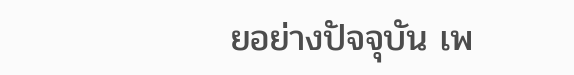ยอย่างปัจจุบัน เพ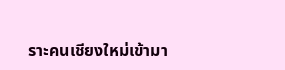ราะคนเชียงใหม่เข้ามา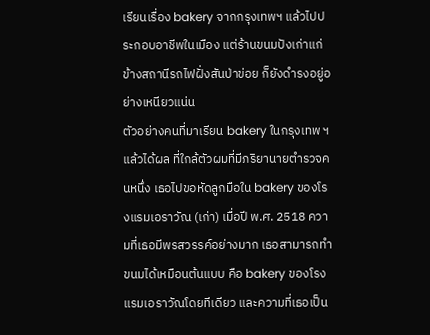เรียนเรื่อง bakery จากกรุงเทพฯ แล้วไปประกอบอาชีพในเมือง แต่ร้านขนมปังเก่าแก่ ข้างสถานีรถไฟฝั่งสันป่าข่อย ก็ยังดำรงอยู่อย่างเหนียวแน่น
ตัวอย่างคนที่มาเรียน bakery ในกรุงเทพ ฯ แล้วได้ผล ที่ใกล้ตัวผมที่มีภริยานายตำรวจคนหนึ่ง เธอไปขอหัดลูกมือใน bakery ของโรงแรมเอราวัณ (เก่า) เมื่อปี พ.ศ. 2518 ความที่เธอมีพรสวรรค์อย่างมาก เธอสามารถทำขนมได้เหมือนต้นแบบ คือ bakery ของโรงแรมเอราวัณโดยทีเดียว และความที่เธอเป็น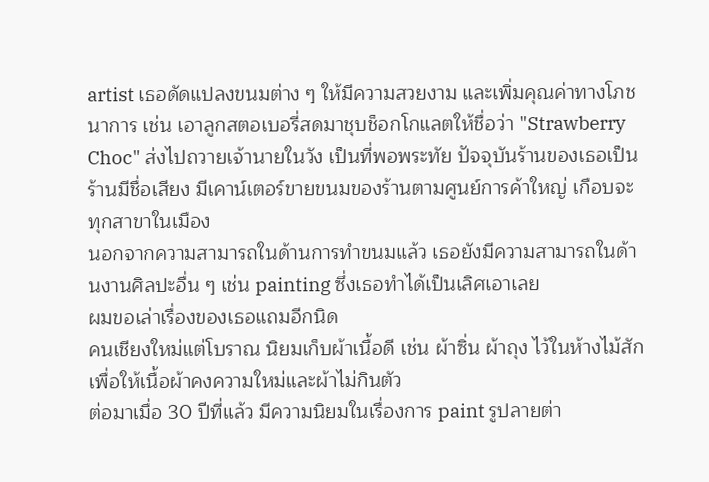artist เธอดัดแปลงขนมต่าง ๆ ให้มีความสวยงาม และเพิ่มคุณค่าทางโภชนาการ เช่น เอาลูกสตอเบอรี่สดมาชุบช็อกโกแลตให้ชื่อว่า "Strawberry Choc" ส่งไปถวายเจ้านายในวัง เป็นที่พอพระทัย ปัจจุบันร้านของเธอเป็นร้านมีชื่อเสียง มีเคาน์เตอร์ขายขนมของร้านตามศูนย์การค้าใหญ่ เกือบจะทุกสาขาในเมือง
นอกจากความสามารถในด้านการทำขนมแล้ว เธอยังมีความสามารถในด้านงานศิลปะอื่น ๆ เช่น painting ซึ่งเธอทำได้เป็นเลิศเอาเลย
ผมขอเล่าเรื่องของเธอแถมอีกนิด
คนเชียงใหม่แต่โบราณ นิยมเก็บผ้าเนื้อดี เช่น ผ้าซิ่น ผ้าถุง ไว้ในห้างไม้สัก เพื่อให้เนื้อผ้าคงความใหม่และผ้าไม่กินตัว
ต่อมาเมื่อ 30 ปีที่แล้ว มีความนิยมในเรื่องการ paint รูปลายต่า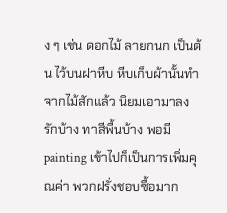ง ๆ เช่น ดอกไม้ ลายกนก เป็นต้น ไว้บนฝาหีบ หีบเก็บผ้านั้นทำจากไม้สักแล้ว นิยมเอามาลงรักบ้าง ทาสีพื้นบ้าง พอมี painting เข้าไปก็เป็นการเพิ่มคุณค่า พวกฝรั่งชอบซื้อมาก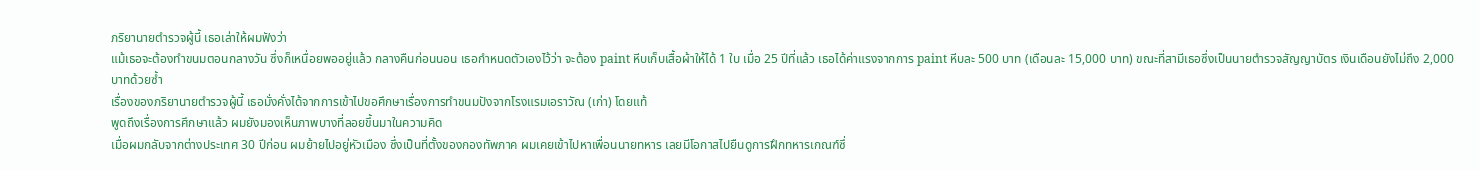ภริยานายตำรวจผู้นี้ เธอเล่าให้ผมฟังว่า
แม้เธอจะต้องทำขนมตอนกลางวัน ซึ่งก็เหนื่อยพออยู่แล้ว กลางคืนก่อนนอน เธอกำหนดตัวเองไว้ว่า จะต้อง paint หีบเก็บเสื้อผ้าให้ได้ 1 ใบ เมื่อ 25 ปีที่แล้ว เธอได้ค่าแรงจากการ paint หีบละ 500 บาท (เดือนละ 15,000 บาท) ขณะที่สามีเธอซึ่งเป็นนายตำรวจสัญญาบัตร เงินเดือนยังไม่ถึง 2,000 บาทด้วยซ้ำ
เรื่องของภริยานายตำรวจผู้นี้ เธอมั่งคั่งได้จากการเข้าไปขอศึกษาเรื่องการทำขนมปังจากโรงแรมเอราวัณ (เก่า) โดยแท้
พูดถึงเรื่องการศึกษาแล้ว ผมยังมองเห็นภาพบางที่ลอยขึ้นมาในความคิด
เมื่อผมกลับจากต่างประเทศ 30 ปีก่อน ผมย้ายไปอยู่หัวเมือง ซึ่งเป็นที่ตั้งของกองทัพภาค ผมเคยเข้าไปหาเพื่อนนายทหาร เลยมีโอกาสไปยืนดูการฝึกทหารเกณฑ์ซึ่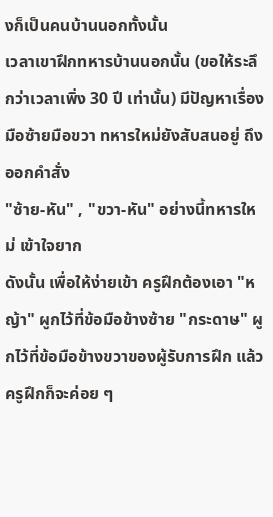งก็เป็นคนบ้านนอกทั้งนั้น
เวลาเขาฝึกทหารบ้านนอกนั้น (ขอให้ระลึกว่าเวลาเพิ่ง 30 ปี เท่านั้น) มีปัญหาเรื่องมือซ้ายมือขวา ทหารใหม่ยังสับสนอยู่ ถึงออกคำสั่ง
"ซ้าย-หัน" , "ขวา-หัน" อย่างนี้ทหารใหม่ เข้าใจยาก
ดังนั้น เพื่อให้ง่ายเข้า ครูฝึกต้องเอา "หญ้า" ผูกไว้ที่ข้อมือข้างซ้าย "กระดาษ" ผูกไว้ที่ข้อมือข้างขวาของผู้รับการฝึก แล้วครูฝึกก็จะค่อย ๆ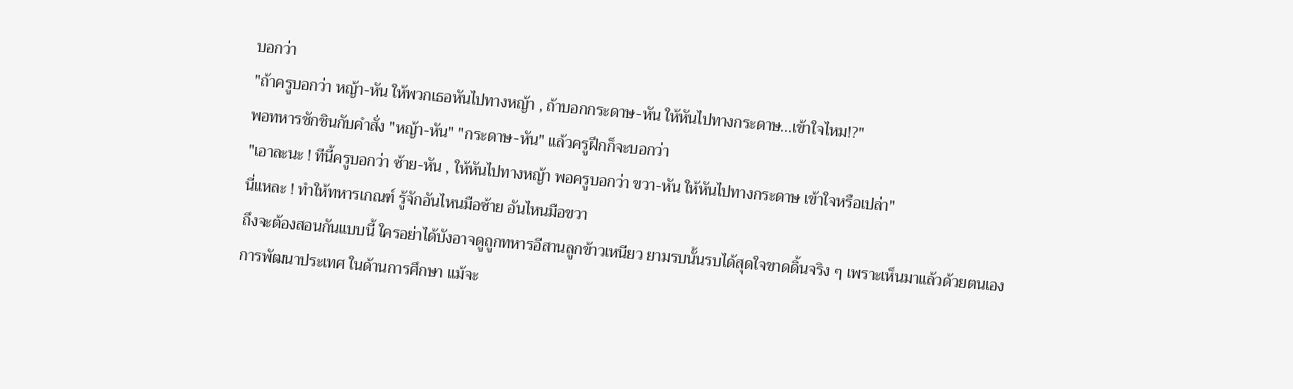บอกว่า
"ถ้าครูบอกว่า หญ้า-หัน ให้พวกเธอหันไปทางหญ้า , ถ้าบอกกระดาษ-หัน ให้หันไปทางกระดาษ...เข้าใจไหม!?"
พอทหารชักชินกับคำสั่ง "หญ้า-หัน" "กระดาษ-หัน" แล้วครูฝึกก็จะบอกว่า
"เอาละนะ ! ทีนี้ครูบอกว่า ซ้าย-หัน , ให้หันไปทางหญ้า พอครูบอกว่า ขวา-หัน ให้หันไปทางกระดาษ เข้าใจหรือเปล่า"
นี่แหละ ! ทำให้ทหารเกณฑ์ รู้จักอันไหนมือซ้าย อันไหนมือขวา
ถึงจะต้องสอนกันแบบนี้ ใครอย่าได้บังอาจดูถูกทหารอีสานลูกข้าวเหนียว ยามรบนั้นรบได้สุดใจขาดดิ้นจริง ๆ เพราะเห็นมาแล้วด้วยตนเอง
การพัฒนาประเทศ ในด้านการศึกษา แม้จะ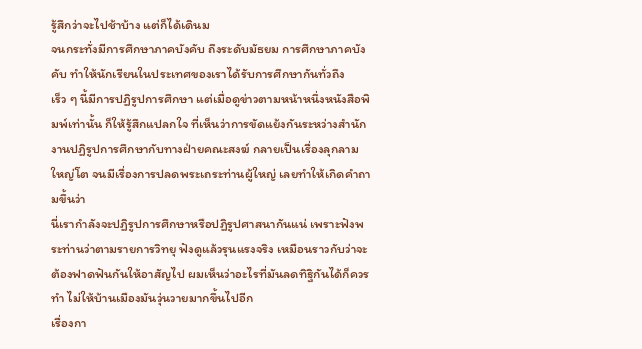รู้สึกว่าจะไปช้าบ้าง แต่ก็ได้เดินม
จนกระทั่งมีการศึกษาภาคบังคับ ถึงระดับมัธยม การศึกษาภาคบังคับ ทำให้นักเรียนในประเทศของเราได้รับการศึกษากันทั่วถึง
เร็ว ๆ นี้มีการปฏิรูปการศึกษา แต่เมื่อดูข่าวตามหน้าหนึ่งหนังสือพิมพ์เท่านั้น ก็ให้รู้สึกแปลกใจ ที่เห็นว่าการขัดแย้งกันระหว่างสำนักงานปฏิรูปการศึกษากับทางฝ่ายคณะสงฆ์ กลายเป็นเรื่องลุกลามใหญ่โต จนมีเรื่องการปลดพระเถระท่านผู้ใหญ่ เลยทำให้เกิดคำถามขึ้นว่า
นี่เรากำลังจะปฏิรูปการศึกษาหรือปฏิรูปศาสนากันแน่ เพราะฟังพระท่านว่าตามรายการวิทยุ ฟังดูแล้วรุนแรงจริง เหมือนราวกับว่าจะต้องฟาดฟันกันให้อาสัญไป ผมเห็นว่าอะไรที่มันลดทิฐิกันได้ก็ควรทำ ไม่ให้บ้านเมืองมันวุ่นวายมากขึ้นไปอีก
เรื่องกา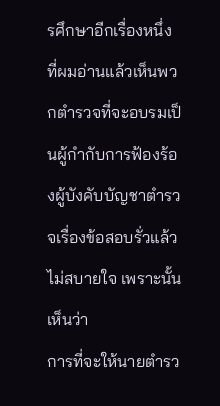รศึกษาอีกเรื่องหนึ่งที่ผมอ่านแล้วเห็นพวกตำรวจที่จะอบรมเป็นผู้กำกับการฟ้องร้องผู้บังคับบัญชาตำรวจเรื่องข้อสอบรั่วแล้วไม่สบายใจ เพราะนั้นเห็นว่า
การที่จะให้นายตำรว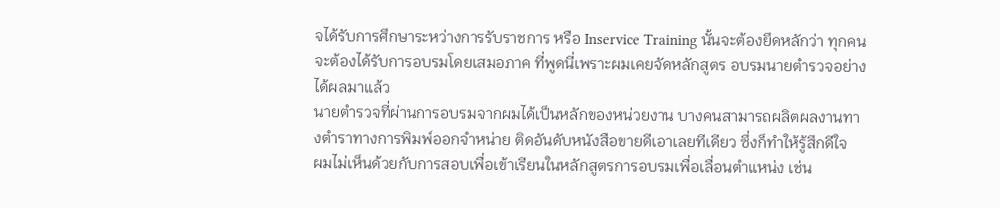จได้รับการศึกษาระหว่างการรับราชการ หรือ Inservice Training นั้นจะต้องยึดหลักว่า ทุกคนจะต้องได้รับการอบรมโดยเสมอภาค ที่พูดนี่เพราะผมเคยจัดหลักสูตร อบรมนายตำรวจอย่างได้ผลมาแล้ว
นายตำรวจที่ผ่านการอบรมจากผมได้เป็นหลักของหน่วยงาน บางคนสามารถผลิตผลงานทางตำราทางการพิมพ์ออกจำหน่าย ติดอันดับหนังสือขายดีเอาเลยทีเดียว ซึ่งก็ทำให้รู้สึกดีใจ
ผมไม่เห็นด้วยกับการสอบเพื่อเข้าเรียนในหลักสูตรการอบรมเพื่อเลื่อนตำแหน่ง เช่น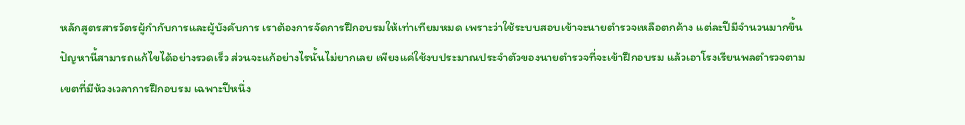หลักสูตรสารวัตรผู้กำกับการและผู้บังคับการ เราต้องการจัดการฝึกอบรมให้เท่าเทียมหมด เพราะว่าใช้ระบบสอบเข้าจะนายตำรวจเหลือตกค้าง แต่ละปีมีจำนวนมากขึ้น ปัญหานี้สามารถแก้ไขได้อย่างรวดเร็ว ส่วนจะแก้อย่างไรนั้นไม่ยากเลย เพียงแค่ใช้งบประมาณประจำตัวของนายตำรวจที่จะเข้าฝึกอบรม แล้วเอาโรงเรียนพลตำรวจตามเขตที่มีห้วงเวลาการฝึกอบรม เฉพาะปีหนึ่ง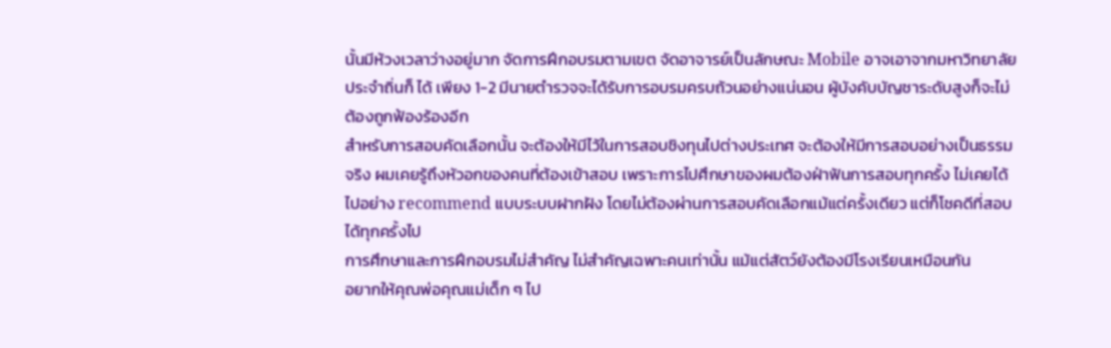นั้นมีห้วงเวลาว่างอยู่มาก จัดการฝึกอบรมตามเขต จัดอาจารย์เป็นลักษณะ Mobile อาจเอาจากมหาวิทยาลัยประจำถิ่นก็ ได้ เพียง 1-2 มีนายตำรวจจะได้รับการอบรมครบถ้วนอย่างแน่นอน ผู้บังคับบัญชาระดับสูงก็จะไม่ต้องถูกฟ้องร้องอีก
สำหรับการสอบคัดเลือกนั้น จะต้องให้มีไว้ในการสอบชิงทุนไปต่างประเทศ จะต้องให้มีการสอบอย่างเป็นธรรมจริง ผมเคยรู้ถึงหัวอกของคนที่ต้องเข้าสอบ เพราะการไปศึกษาของผมต้องฝ่าฟันการสอบทุกครั้ง ไม่เคยได้ไปอย่าง recommend แบบระบบฝากฝัง โดยไม่ต้องผ่านการสอบคัดเลือกแม้แต่ครั้งเดียว แต่ก็โชคดีที่สอบได้ทุกครั้งไป
การศึกษาและการฝึกอบรมไม่สำคัญ ไม่สำคัญเฉพาะคนเท่านั้น แม้แต่สัตว์ยังต้องมีโรงเรียนเหมือนกัน
อยากให้คุณพ่อคุณแม่เด็ก ๆ ไป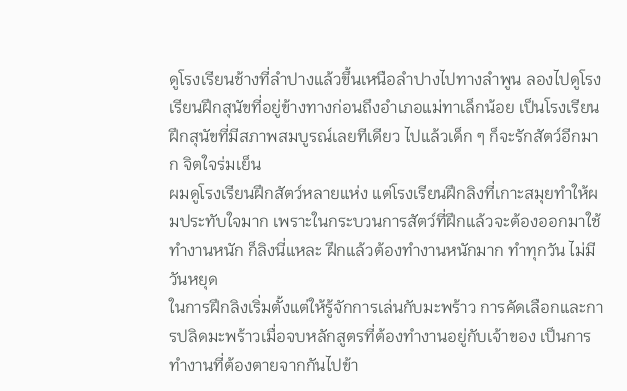ดูโรงเรียนช้างที่ลำปางแล้วขึ้นเหนือลำปางไปทางลำพูน ลองไปดูโรงเรียนฝึกสุนัขที่อยู่ข้างทางก่อนถึงอำเภอแม่ทาเล็กน้อย เป็นโรงเรียนฝึกสุนัขที่มีสภาพสมบูรณ์เลยทีเดียว ไปแล้วเด็ก ๆ ก็จะรักสัตว์อีกมาก จิตใจร่มเย็น
ผมดูโรงเรียนฝึกสัตว์หลายแห่ง แต่โรงเรียนฝึกลิงที่เกาะสมุยทำให้ผมประทับใจมาก เพราะในกระบวนการสัตว์ที่ฝึกแล้วจะต้องออกมาใช้ทำงานหนัก ก็ลิงนี่แหละ ฝึกแล้วต้องทำงานหนักมาก ทำทุกวัน ไม่มีวันหยุด
ในการฝึกลิงเริ่มตั้งแต่ให้รู้จักการเล่นกับมะพร้าว การคัดเลือกและการปลิดมะพร้าวเมื่อจบหลักสูตรที่ต้องทำงานอยู่กับเจ้าของ เป็นการทำงานที่ต้องตายจากกันไปข้า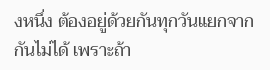งหนึ่ง ต้องอยู่ด้วยกันทุกวันแยกจากกันไม่ได้ เพราะถ้า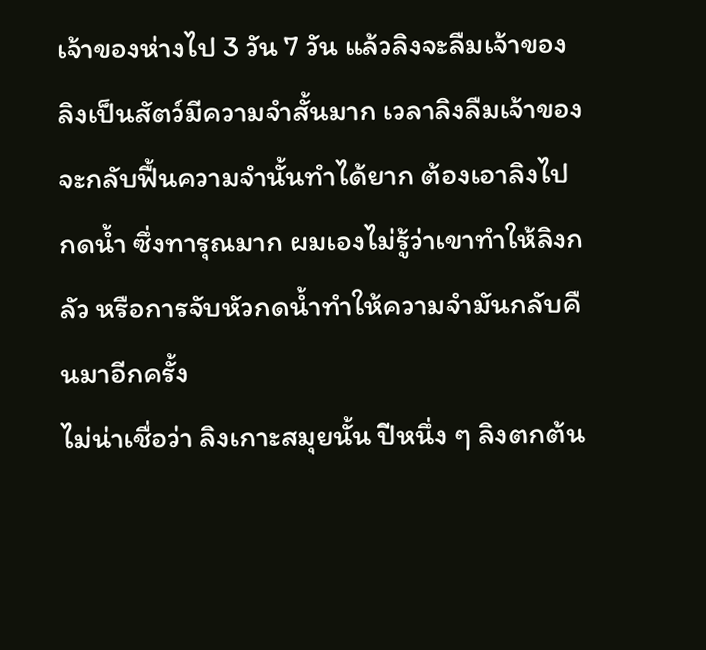เจ้าของห่างไป 3 วัน 7 วัน แล้วลิงจะลืมเจ้าของ
ลิงเป็นสัตว์มีความจำสั้นมาก เวลาลิงลืมเจ้าของจะกลับฟื้นความจำนั้นทำได้ยาก ต้องเอาลิงไปกดน้ำ ซึ่งทารุณมาก ผมเองไม่รู้ว่าเขาทำให้ลิงกลัว หรือการจับหัวกดน้ำทำให้ความจำมันกลับคืนมาอีกครั้ง
ไม่น่าเชื่อว่า ลิงเกาะสมุยนั้น ปีหนึ่ง ๆ ลิงตกต้น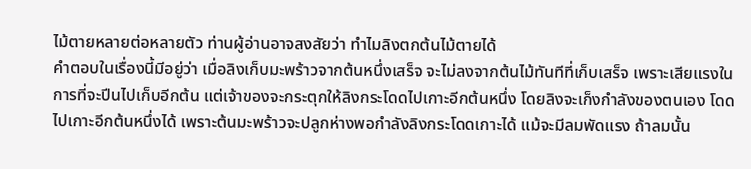ไม้ตายหลายต่อหลายตัว ท่านผู้อ่านอาจสงสัยว่า ทำไมลิงตกต้นไม้ตายได้
คำตอบในเรื่องนี้มีอยู่ว่า เมื่อลิงเก็บมะพร้าวจากต้นหนึ่งเสร็จ จะไม่ลงจากต้นไม้ทันทีที่เก็บเสร็จ เพราะเสียแรงในการที่จะปีนไปเก็บอีกต้น แต่เจ้าของจะกระตุกให้ลิงกระโดดไปเกาะอีกต้นหนึ่ง โดยลิงจะเก็งกำลังของตนเอง โดดไปเกาะอีกต้นหนึ่งได้ เพราะต้นมะพร้าวจะปลูกห่างพอกำลังลิงกระโดดเกาะได้ แม้จะมีลมพัดแรง ถ้าลมนั้น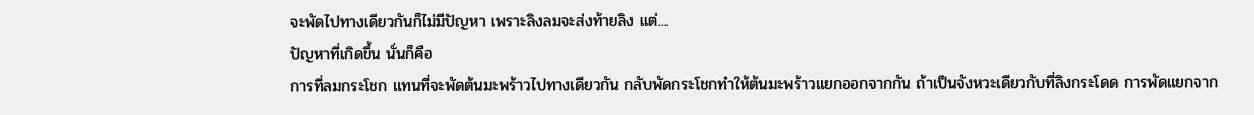จะพัดไปทางเดียวกันก็ไม่มีปัญหา เพราะลิงลมจะส่งท้ายลิง แต่....
ปัญหาที่เกิดขึ้น นั่นก็คือ
การที่ลมกระโชก แทนที่จะพัดต้นมะพร้าวไปทางเดียวกัน กลับพัดกระโชกทำให้ต้นมะพร้าวแยกออกจากกัน ถ้าเป็นจังหวะเดียวกับที่ลิงกระโดด การพัดแยกจาก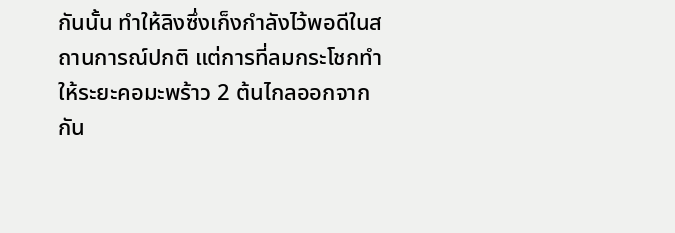กันนั้น ทำให้ลิงซึ่งเก็งกำลังไว้พอดีในสถานการณ์ปกติ แต่การที่ลมกระโชกทำให้ระยะคอมะพร้าว 2 ต้นไกลออกจากกัน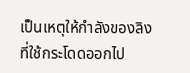เป็นเหตุให้กำลังของลิงที่ใช้กระโดดออกไป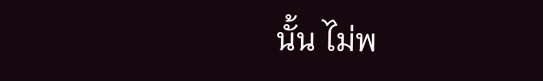นั้น ไม่พ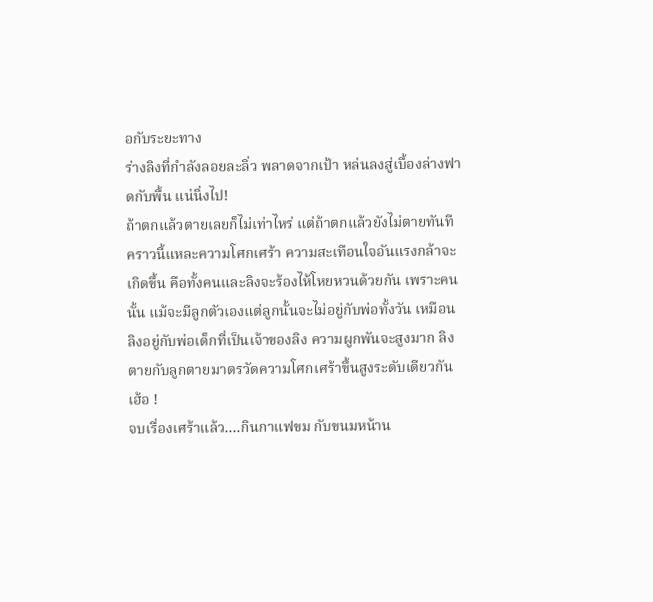อกับระยะทาง
ร่างลิงที่กำลังลอยละลิ่ว พลาดจากเป้า หล่นลงสู่เบื้องล่างฟาดกับพื้น แน่นิ่งไป!
ถ้าตกแล้วตายเลยก็ไม่เท่าไหร่ แต่ถ้าตกแล้วยังไม่ตายทันที คราวนี้แหละความโศกเศร้า ความสะเทือนใจอันแรงกล้าจะเกิดขึ้น คือทั้งคนและลิงจะร้องไห้โหยหวนด้วยกัน เพราะคนนั้น แม้จะมีลูกตัวเองแต่ลูกนั้นจะไม่อยู่กับพ่อทั้งวัน เหมือนลิงอยู่กับพ่อเด็กที่เป็นเจ้าของลิง ความผูกพันจะสูงมาก ลิงตายกับลูกตายมาตรวัดความโศกเศร้าขึ้นสูงระดับเดียวกัน
เฮ้อ !
จบเรื่องเศร้าแล้ว....กินกาแฟขม กับขนมหน้าน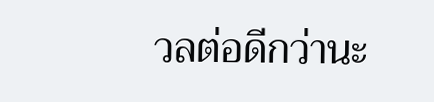วลต่อดีกว่านะ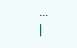...
|